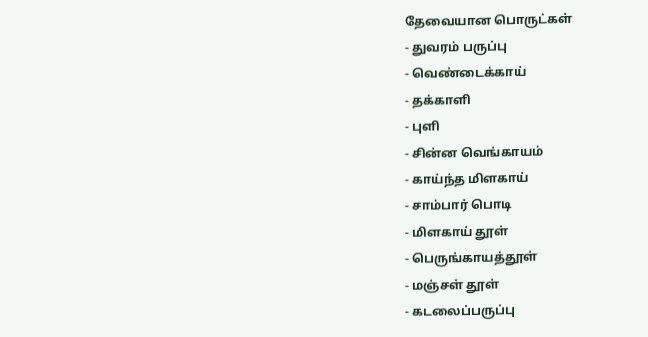தேவையான பொருட்கள்
- துவரம் பருப்பு
- வெண்டைக்காய்
- தக்காளி
- புளி
- சின்ன வெங்காயம்
- காய்ந்த மிளகாய்
- சாம்பார் பொடி
- மிளகாய் தூள்
- பெருங்காயத்தூள்
- மஞ்சள் தூள்
- கடலைப்பருப்பு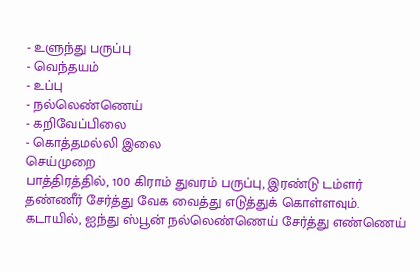- உளுந்து பருப்பு
- வெந்தயம்
- உப்பு
- நல்லெண்ணெய்
- கறிவேப்பிலை
- கொத்தமல்லி இலை
செய்முறை
பாத்திரத்தில், 100 கிராம் துவரம் பருப்பு, இரண்டு டம்ளர் தண்ணீர் சேர்த்து வேக வைத்து எடுத்துக் கொள்ளவும்.
கடாயில், ஐந்து ஸ்பூன் நல்லெண்ணெய் சேர்த்து எண்ணெய்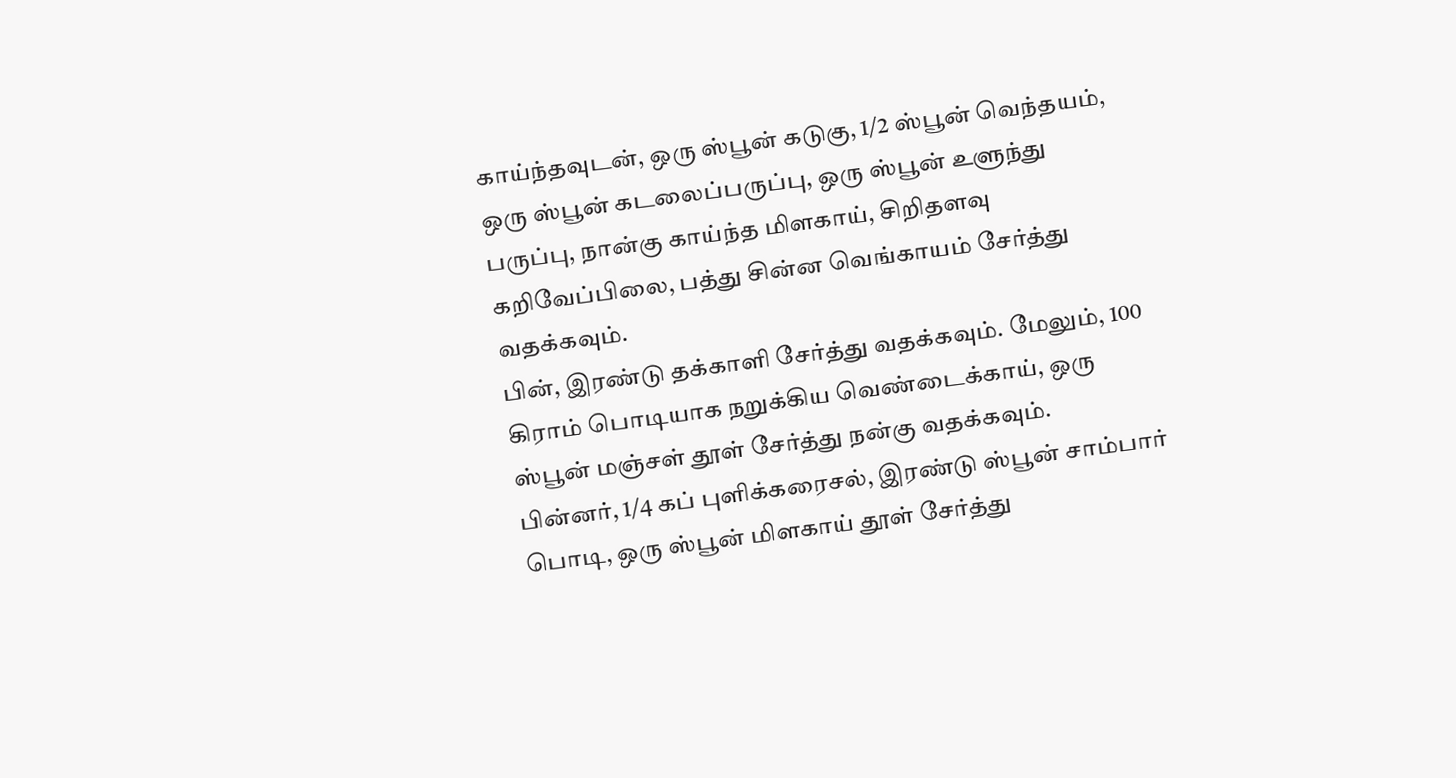காய்ந்தவுடன், ஒரு ஸ்பூன் கடுகு, 1/2 ஸ்பூன் வெந்தயம், ஒரு ஸ்பூன் கடலைப்பருப்பு, ஒரு ஸ்பூன் உளுந்து பருப்பு, நான்கு காய்ந்த மிளகாய், சிறிதளவு கறிவேப்பிலை, பத்து சின்ன வெங்காயம் சேர்த்து வதக்கவும்.
பின், இரண்டு தக்காளி சேர்த்து வதக்கவும். மேலும், 100 கிராம் பொடியாக நறுக்கிய வெண்டைக்காய், ஒரு ஸ்பூன் மஞ்சள் தூள் சேர்த்து நன்கு வதக்கவும்.
பின்னர், 1/4 கப் புளிக்கரைசல், இரண்டு ஸ்பூன் சாம்பார் பொடி, ஒரு ஸ்பூன் மிளகாய் தூள் சேர்த்து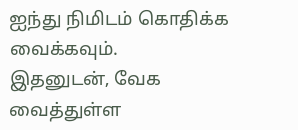ஐந்து நிமிடம் கொதிக்க வைக்கவும்.
இதனுடன், வேக வைத்துள்ள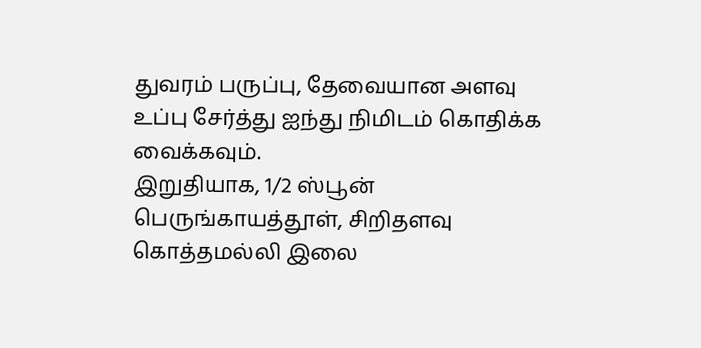துவரம் பருப்பு, தேவையான அளவு உப்பு சேர்த்து ஐந்து நிமிடம் கொதிக்க வைக்கவும்.
இறுதியாக, 1/2 ஸ்பூன் பெருங்காயத்தூள், சிறிதளவு கொத்தமல்லி இலை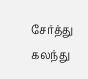சேர்த்து கலந்து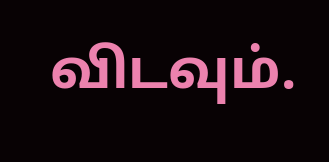விடவும்.